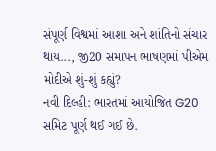સંપૂર્ણ વિશ્વમાં આશા અને શાંતિનો સંચાર થાય..., જી20 સમાપન ભાષણમાં પીએમ મોદીએ શું-શું કહ્યું?
નવી દિલ્હી: ભારતમાં આયોજિત G20 સમિટ પૂર્ણ થઈ ગઈ છે.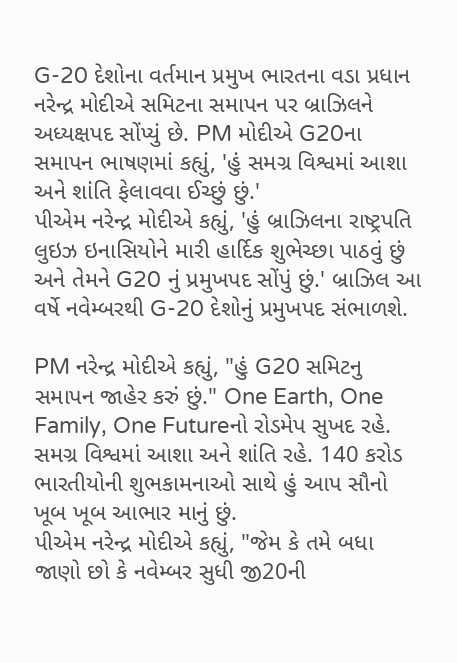G-20 દેશોના વર્તમાન પ્રમુખ ભારતના વડા પ્રધાન નરેન્દ્ર મોદીએ સમિટના સમાપન પર બ્રાઝિલને અધ્યક્ષપદ સોંપ્યું છે. PM મોદીએ G20ના સમાપન ભાષણમાં કહ્યું, 'હું સમગ્ર વિશ્વમાં આશા અને શાંતિ ફેલાવવા ઈચ્છું છું.'
પીએમ નરેન્દ્ર મોદીએ કહ્યું, 'હું બ્રાઝિલના રાષ્ટ્રપતિ લુઇઝ ઇનાસિયોને મારી હાર્દિક શુભેચ્છા પાઠવું છું અને તેમને G20 નું પ્રમુખપદ સોંપું છું.' બ્રાઝિલ આ વર્ષે નવેમ્બરથી G-20 દેશોનું પ્રમુખપદ સંભાળશે.

PM નરેન્દ્ર મોદીએ કહ્યું, "હું G20 સમિટનુ સમાપન જાહેર કરું છું." One Earth, One Family, One Futureનો રોડમેપ સુખદ રહે. સમગ્ર વિશ્વમાં આશા અને શાંતિ રહે. 140 કરોડ ભારતીયોની શુભકામનાઓ સાથે હું આપ સૌનો ખૂબ ખૂબ આભાર માનું છું.
પીએમ નરેન્દ્ર મોદીએ કહ્યું, "જેમ કે તમે બધા જાણો છો કે નવેમ્બર સુધી જી20ની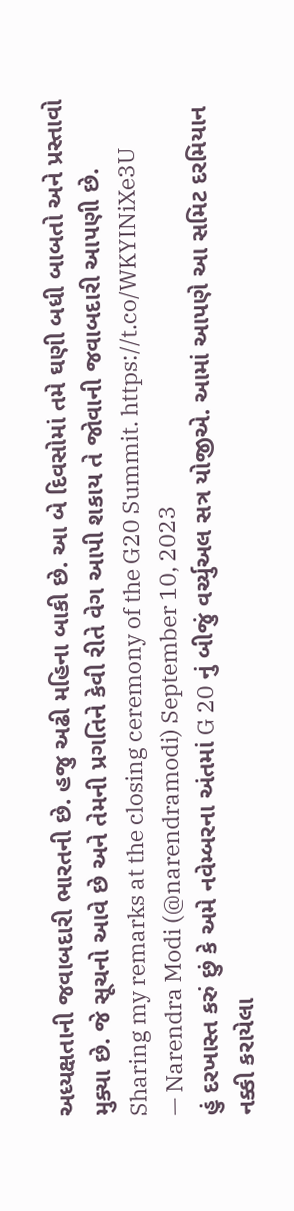અધ્યક્ષતાની જવાબદારી ભારતની છે. હજુ અઢી મહિના બાકી છે. આ બે દિવસોમાં તમે ઘણી બધી બાબતો અને પ્રસ્તાવો મુક્યા છે. જે સૂચનો આવે છે અને તેમની પ્રગતિને કેવી રીતે વેગ આપી શકાય તે જોવાની જવાબદારી આપણી છે.
Sharing my remarks at the closing ceremony of the G20 Summit. https://t.co/WKYINiXe3U
— Narendra Modi (@narendramodi) September 10, 2023
હું દરખાસ્ત કરું છું કે અમે નવેમ્બરના અંતમાં G 20 નું બીજું વર્ચ્યુઅલ સત્ર યોજીએ. આમાં આપણે આ સમિટ દરમિયાન નક્કી કરાયેલા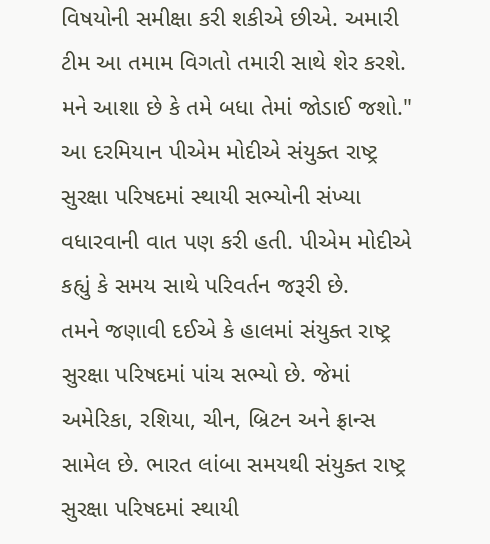વિષયોની સમીક્ષા કરી શકીએ છીએ. અમારી ટીમ આ તમામ વિગતો તમારી સાથે શેર કરશે. મને આશા છે કે તમે બધા તેમાં જોડાઈ જશો."
આ દરમિયાન પીએમ મોદીએ સંયુક્ત રાષ્ટ્ર સુરક્ષા પરિષદમાં સ્થાયી સભ્યોની સંખ્યા વધારવાની વાત પણ કરી હતી. પીએમ મોદીએ કહ્યું કે સમય સાથે પરિવર્તન જરૂરી છે.
તમને જણાવી દઈએ કે હાલમાં સંયુક્ત રાષ્ટ્ર સુરક્ષા પરિષદમાં પાંચ સભ્યો છે. જેમાં અમેરિકા, રશિયા, ચીન, બ્રિટન અને ફ્રાન્સ સામેલ છે. ભારત લાંબા સમયથી સંયુક્ત રાષ્ટ્ર સુરક્ષા પરિષદમાં સ્થાયી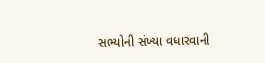સભ્યોની સંખ્યા વધારવાની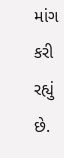માંગ કરી રહ્યું છે.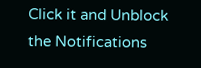Click it and Unblock the Notifications